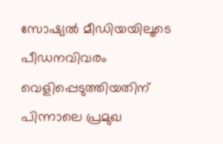സോഷ്യൽ മീഡിയയിലൂടെ പീഡനവിവരം വെളിപ്പെടുത്തിയതിന് പിന്നാലെ പ്രമുഖ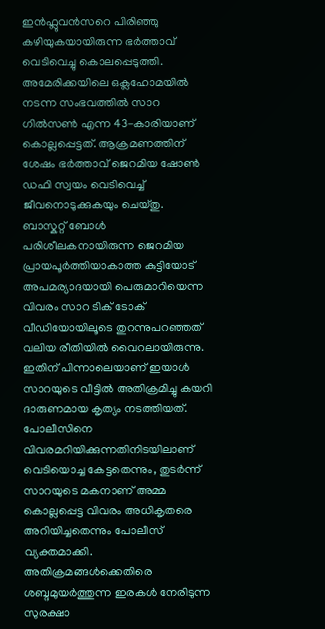ഇൻഫ്ലുവൻസറെ പിരിഞ്ഞു കഴിയുകയായിരുന്ന ഭർത്താവ് വെടിവെച്ചു കൊലപ്പെടുത്തി.
അമേരിക്കയിലെ ഒക്ലഹോമയിൽ നടന്ന സംഭവത്തിൽ സാറ ഗിൽസൺ എന്ന 43-കാരിയാണ് കൊല്ലപ്പെട്ടത്. ആക്രമണത്തിന് ശേഷം ഭർത്താവ് ജെറമിയ ഷോൺ ഡഫി സ്വയം വെടിവെച്ച് ജീവനൊടുക്കുകയും ചെയ്തു.
ബാസ്കറ്റ് ബോൾ പരിശീലകനായിരുന്ന ജെറമിയ പ്രായപൂർത്തിയാകാത്ത കുട്ടിയോട് അപമര്യാദയായി പെരുമാറിയെന്ന വിവരം സാറ ടിക് ടോക് വീഡിയോയിലൂടെ തുറന്നുപറഞ്ഞത് വലിയ രീതിയിൽ വൈറലായിരുന്നു.
ഇതിന് പിന്നാലെയാണ് ഇയാൾ സാറയുടെ വീട്ടിൽ അതിക്രമിച്ചു കയറി ദാരുണമായ കൃത്യം നടത്തിയത്. പോലീസിനെ വിവരമറിയിക്കുന്നതിനിടയിലാണ് വെടിയൊച്ച കേട്ടതെന്നും, തുടർന്ന് സാറയുടെ മകനാണ് അമ്മ കൊല്ലപ്പെട്ട വിവരം അധികൃതരെ അറിയിച്ചതെന്നും പോലീസ് വ്യക്തമാക്കി.
അതിക്രമങ്ങൾക്കെതിരെ ശബ്ദമുയർത്തുന്ന ഇരകൾ നേരിടുന്ന സുരക്ഷാ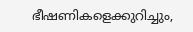ഭീഷണികളെക്കുറിച്ചും,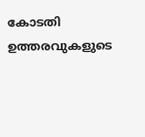കോടതി ഉത്തരവുകളുടെ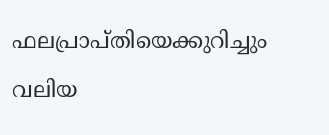ഫലപ്രാപ്തിയെക്കുറിച്ചും വലിയ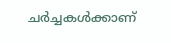ചർച്ചകൾക്കാണ്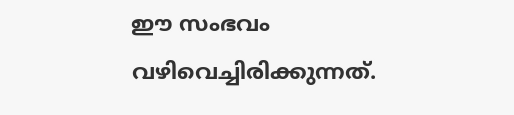ഈ സംഭവം വഴിവെച്ചിരിക്കുന്നത്.